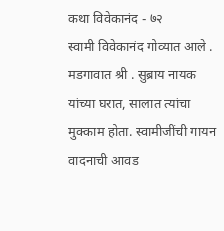कथा विवेकानंद - ७२
स्वामी विवेकानंद गोव्यात आले . मडगावात श्री . सुब्राय नायक यांच्या घरात, सालात त्यांचा मुक्काम होता. स्वामीजींची गायन वादनाची आवड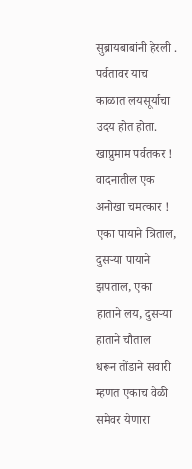सुब्रायबाबांनी हेरली .
पर्वतावर याच काळात लयसूर्याचा उदय होत होता. खाप्रुमाम पर्वतकर ! वादनातील एक अनोखा चमत्कार ! एका पायाने त्रिताल, दुसऱ्या पायाने झपताल, एका हाताने लय, दुसऱ्या हाताने चौताल
धरून तोंडाने सवारी म्हणत एकाच वेळी समेवर येणारा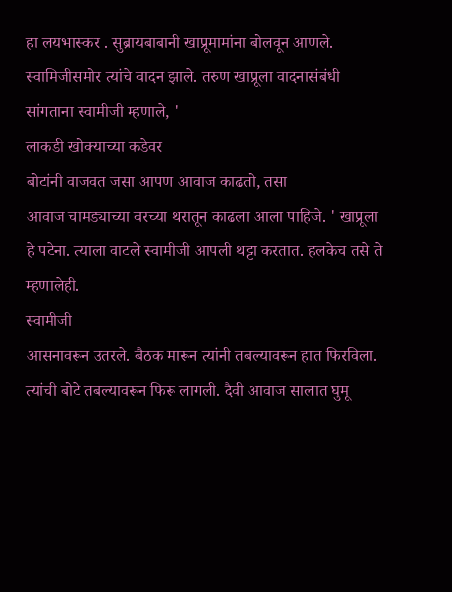हा लयभास्कर . सुब्रायबाबानी खाप्रूमामांना बोलवून आणले.
स्वामिजीसमोर त्यांचे वादन झाले. तरुण खाप्रूला वादनासंबंधी
सांगताना स्वामीजी म्हणाले, '
लाकडी खोक्याच्या कडेवर
बोटांनी वाजवत जसा आपण आवाज काढतो, तसा
आवाज चामड्याच्या वरच्या थरातून काढला आला पाहिजे. ' खाप्रूला हे पटेना. त्याला वाटले स्वामीजी आपली थट्टा करतात. हलकेच तसे ते म्हणालेही.
स्वामीजी
आसनावरून उतरले. बैठक मारून त्यांनी तबल्यावरून हात फिरविला. त्यांची बोटे तबल्यावरून फिरू लागली. दैवी आवाज सालात घुमू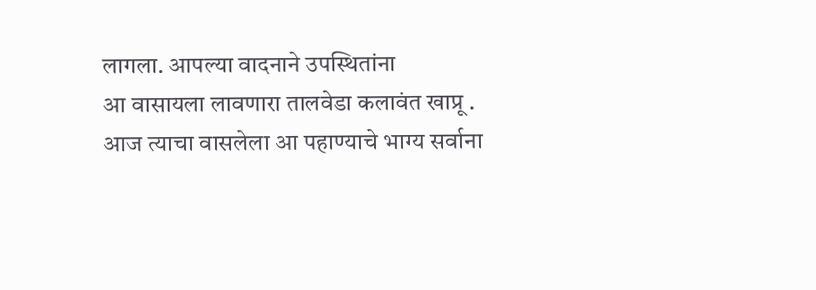लागला. आपल्या वादनाने उपस्थितांना
आ वासायला लावणारा तालवेडा कलावंत खाप्रू . आज त्याचा वासलेला आ पहाण्याचे भाग्य सर्वाना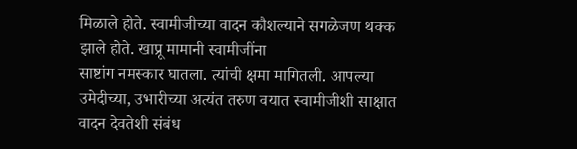मिळाले होते. स्वामीजीच्या वादन कौशल्याने सगळेजण थक्क झाले होते. खाप्रू मामानी स्वामीजींना
साष्टांग नमस्कार घातला. त्यांची क्षमा मागितली. आपल्या उमेदीच्या, उभारीच्या अत्यंत तरुण वयात स्वामीजीशी साक्षात वादन देवतेशी संबंध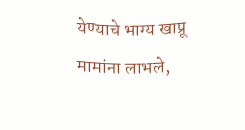येण्याचे भाग्य खाप्रू
मामांना लाभले,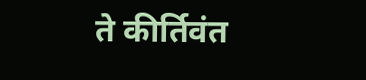ते कीर्तिवंत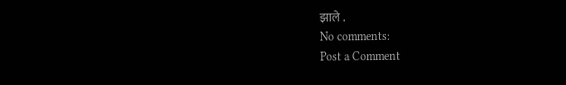झाले .
No comments:
Post a Comment